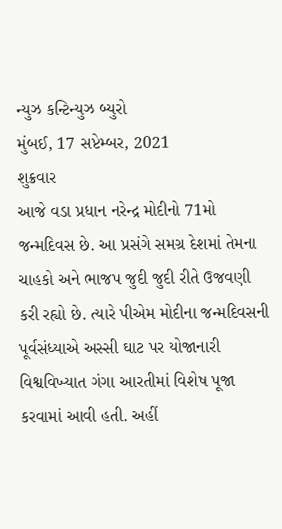ન્યુઝ કન્ટિન્યુઝ બ્યુરો
મુંબઈ, 17 સપ્ટેમ્બર, 2021
શુક્રવાર
આજે વડા પ્રધાન નરેન્દ્ર મોદીનો 71મો જન્મદિવસ છે. આ પ્રસંગે સમગ્ર દેશમાં તેમના ચાહકો અને ભાજપ જુદી જુદી રીતે ઉજવણી કરી રહ્યો છે. ત્યારે પીએમ મોદીના જન્મદિવસની પૂર્વસંધ્યાએ અસ્સી ઘાટ પર યોજાનારી વિશ્વવિખ્યાત ગંગા આરતીમાં વિશેષ પૂજા કરવામાં આવી હતી. અહીં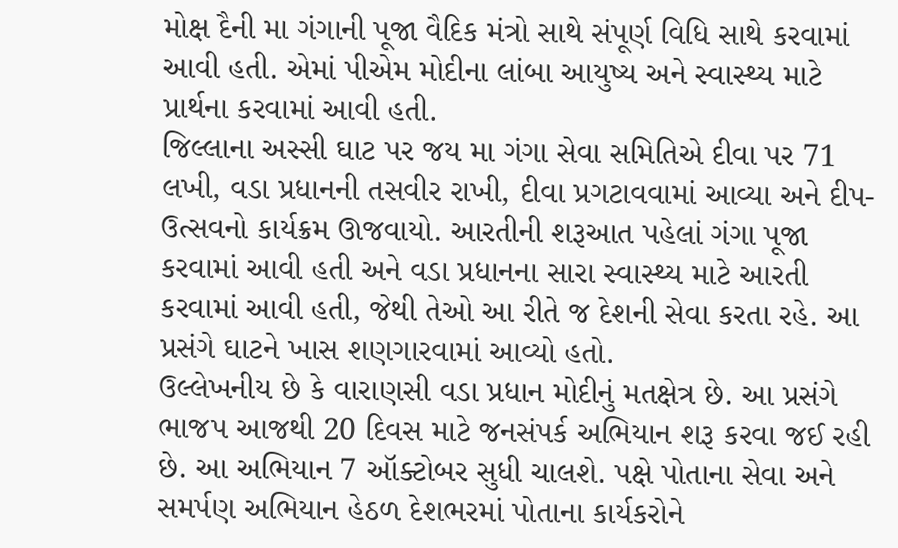મોક્ષ દૈની મા ગંગાની પૂજા વૈદિક મંત્રો સાથે સંપૂર્ણ વિધિ સાથે કરવામાં આવી હતી. એમાં પીએમ મોદીના લાંબા આયુષ્ય અને સ્વાસ્થ્ય માટે પ્રાર્થના કરવામાં આવી હતી.
જિલ્લાના અસ્સી ઘાટ પર જય મા ગંગા સેવા સમિતિએ દીવા પર 71 લખી, વડા પ્રધાનની તસવીર રાખી, દીવા પ્રગટાવવામાં આવ્યા અને દીપ-ઉત્સવનો કાર્યક્રમ ઊજવાયો. આરતીની શરૂઆત પહેલાં ગંગા પૂજા કરવામાં આવી હતી અને વડા પ્રધાનના સારા સ્વાસ્થ્ય માટે આરતી કરવામાં આવી હતી, જેથી તેઓ આ રીતે જ દેશની સેવા કરતા રહે. આ પ્રસંગે ઘાટને ખાસ શણગારવામાં આવ્યો હતો.
ઉલ્લેખનીય છે કે વારાણસી વડા પ્રધાન મોદીનું મતક્ષેત્ર છે. આ પ્રસંગે ભાજપ આજથી 20 દિવસ માટે જનસંપર્ક અભિયાન શરૂ કરવા જઈ રહી છે. આ અભિયાન 7 ઑક્ટોબર સુધી ચાલશે. પક્ષે પોતાના સેવા અને સમર્પણ અભિયાન હેઠળ દેશભરમાં પોતાના કાર્યકરોને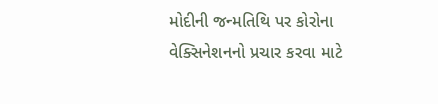મોદીની જન્મતિથિ પર કોરોના વેક્સિનેશનનો પ્રચાર કરવા માટે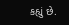કહ્યું છે.